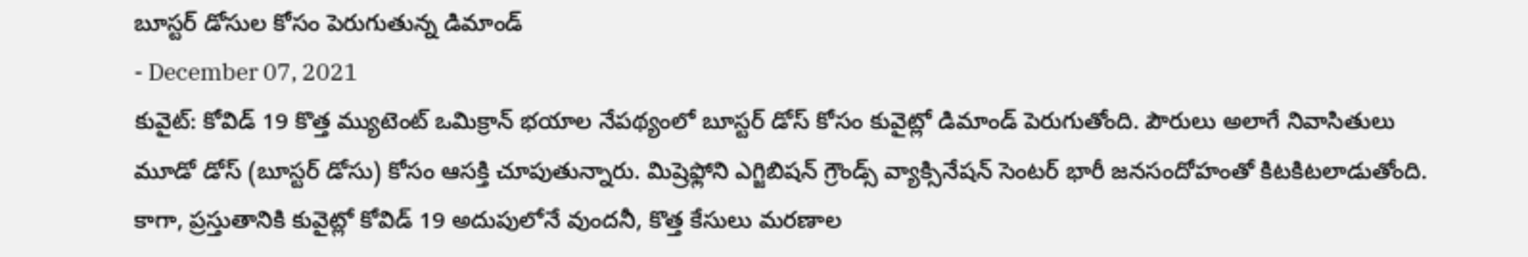బూస్టర్ డోసుల కోసం పెరుగుతున్న డిమాండ్
- December 07, 2021
కువైట్: కోవిడ్ 19 కొత్త మ్యుటెంట్ ఒమిక్రాన్ భయాల నేపథ్యంలో బూస్టర్ డోస్ కోసం కువైట్లో డిమాండ్ పెరుగుతోంది. పౌరులు అలాగే నివాసితులు మూడో డోస్ (బూస్టర్ డోసు) కోసం ఆసక్తి చూపుతున్నారు. మిష్రెఫ్లోని ఎగ్జిబిషన్ గ్రౌండ్స్ వ్యాక్సినేషన్ సెంటర్ భారీ జనసందోహంతో కిటకిటలాడుతోంది. కాగా, ప్రస్తుతానికి కువైట్లో కోవిడ్ 19 అదుపులోనే వుందనీ, కొత్త కేసులు మరణాల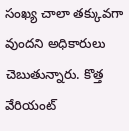సంఖ్య చాలా తక్కువగా వుందని అధికారులు చెబుతున్నారు. కొత్త వేరియంట్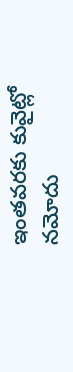ఇంతవరకు కువైట్లో నమోదు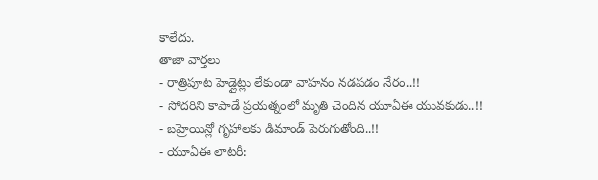కాలేదు.
తాజా వార్తలు
- రాత్రిపూట హెడ్లైట్లు లేకుండా వాహనం నడపడం నేరం..!!
- సోదరిని కాపాడే ప్రయత్నంలో మృతి చెందిన యూఏఈ యువకుడు..!!
- బహ్రెయిన్లో గృహాలకు డిమాండ్ పెరుగుతోంది..!!
- యూఏఈ లాటరీ: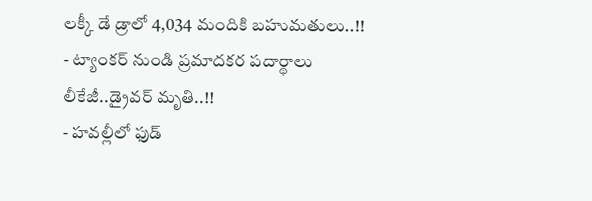లక్కీ డే డ్రాలో 4,034 మందికి బహుమతులు..!!
- ట్యాంకర్ నుండి ప్రమాదకర పదార్థాలు లీకేజీ..డ్రైవర్ మృతి..!!
- హవల్లీలో ఫుడ్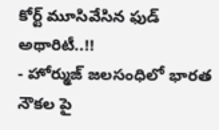కోర్ట్ మూసివేసిన ఫుడ్ అథారిటీ..!!
- హోర్ముజ్ జలసంధిలో భారత నౌకల పై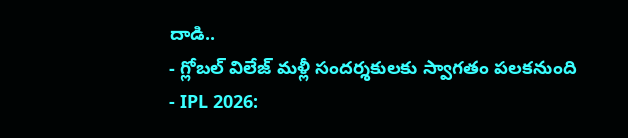దాడి..
- గ్లోబల్ విలేజ్ మళ్లీ సందర్శకులకు స్వాగతం పలకనుంది
- IPL 2026: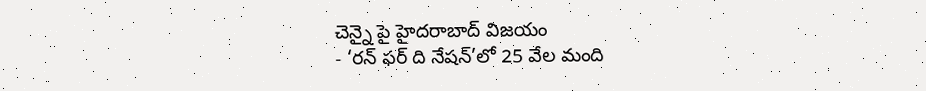చెన్నై పై హైదరాబాద్ విజయం
- ‘రన్ ఫర్ ది నేషన్’లో 25 వేల మంది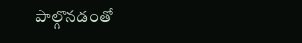పాల్గొనడంతో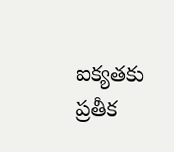ఐక్యతకు ప్రతీక